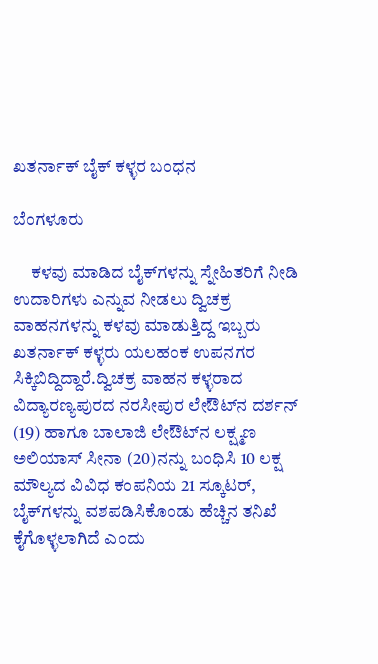ಖತರ್ನಾಕ್ ಬೈಕ್ ಕಳ್ಳರ ಬಂಧನ

ಬೆಂಗಳೂರು

     ಕಳವು ಮಾಡಿದ ಬೈಕ್‍ಗಳನ್ನು ಸ್ನೇಹಿತರಿಗೆ ನೀಡಿ ಉದಾರಿಗಳು ಎನ್ನುವ ನೀಡಲು ದ್ವಿಚಕ್ರ ವಾಹನಗಳನ್ನು ಕಳವು ಮಾಡುತ್ತಿದ್ದ ಇಬ್ಬರು ಖತರ್ನಾಕ್ ಕಳ್ಳರು ಯಲಹಂಕ ಉಪನಗರ ಸಿಕ್ಕಿಬಿದ್ದಿದ್ದಾರೆ.ದ್ವಿಚಕ್ರ ವಾಹನ ಕಳ್ಳರಾದ ವಿದ್ಯಾರಣ್ಯಪುರದ ನರಸೀಪುರ ಲೇಔಟ್‍ನ ದರ್ಶನ್ (19) ಹಾಗೂ ಬಾಲಾಜಿ ಲೇಔಟ್‍ನ ಲಕ್ಷ್ಮಣ ಅಲಿಯಾಸ್ ಸೀನಾ (20)ನನ್ನು ಬಂಧಿಸಿ 10 ಲಕ್ಷ ಮೌಲ್ಯದ ವಿವಿಧ ಕಂಪನಿಯ 21 ಸ್ಕೂಟರ್, ಬೈಕ್‍ಗಳನ್ನು ವಶಪಡಿಸಿಕೊಂಡು ಹೆಚ್ಚಿನ ತನಿಖೆ ಕೈಗೊಳ್ಳಲಾಗಿದೆ ಎಂದು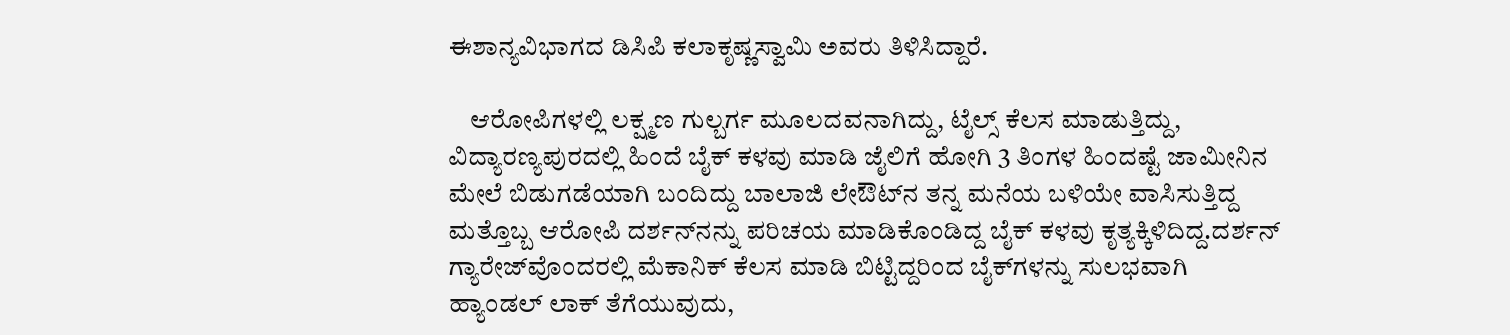ಈಶಾನ್ಯವಿಭಾಗದ ಡಿಸಿಪಿ ಕಲಾಕೃಷ್ಣಸ್ವಾಮಿ ಅವರು ತಿಳಿಸಿದ್ದಾರೆ.

    ಆರೋಪಿಗಳಲ್ಲಿ ಲಕ್ಷ್ಮಣ ಗುಲ್ಬರ್ಗ ಮೂಲದವನಾಗಿದ್ದು, ಟೈಲ್ಸ್ ಕೆಲಸ ಮಾಡುತ್ತಿದ್ದು, ವಿದ್ಯಾರಣ್ಯಪುರದಲ್ಲಿ ಹಿಂದೆ ಬೈಕ್ ಕಳವು ಮಾಡಿ ಜೈಲಿಗೆ ಹೋಗಿ 3 ತಿಂಗಳ ಹಿಂದಷ್ಟೆ ಜಾಮೀನಿನ ಮೇಲೆ ಬಿಡುಗಡೆಯಾಗಿ ಬಂದಿದ್ದು ಬಾಲಾಜಿ ಲೇಔಟ್‍ನ ತನ್ನ ಮನೆಯ ಬಳಿಯೇ ವಾಸಿಸುತ್ತಿದ್ದ ಮತ್ತೊಬ್ಬ ಆರೋಪಿ ದರ್ಶನ್‍ನನ್ನು ಪರಿಚಯ ಮಾಡಿಕೊಂಡಿದ್ದ ಬೈಕ್ ಕಳವು ಕೃತ್ಯಕ್ಕಿಳಿದಿದ್ದ.ದರ್ಶನ್ ಗ್ಯಾರೇಜ್‍ವೊಂದರಲ್ಲಿ ಮೆಕಾನಿಕ್ ಕೆಲಸ ಮಾಡಿ ಬಿಟ್ಟಿದ್ದರಿಂದ ಬೈಕ್‍ಗಳನ್ನು ಸುಲಭವಾಗಿ ಹ್ಯಾಂಡಲ್ ಲಾಕ್ ತೆಗೆಯುವುದು,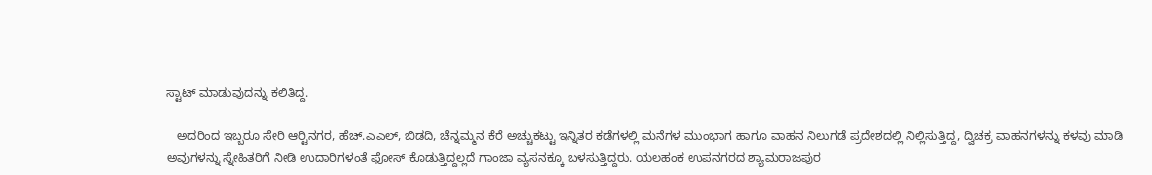ಸ್ಟಾಟ್ ಮಾಡುವುದನ್ನು ಕಲಿತಿದ್ದ.

   ಅದರಿಂದ ಇಬ್ಬರೂ ಸೇರಿ ಆರ್‍ಟಿನಗರ, ಹೆಚ್.ಎಎಲ್, ಬಿಡದಿ, ಚೆನ್ನಮ್ಮನ ಕೆರೆ ಅಚ್ಚುಕಟ್ಟು ಇನ್ನಿತರ ಕಡೆಗಳಲ್ಲಿ ಮನೆಗಳ ಮುಂಭಾಗ ಹಾಗೂ ವಾಹನ ನಿಲುಗಡೆ ಪ್ರದೇಶದಲ್ಲಿ ನಿಲ್ಲಿಸುತ್ತಿದ್ದ, ದ್ವಿಚಕ್ರ ವಾಹನಗಳನ್ನು ಕಳವು ಮಾಡಿ ಅವುಗಳನ್ನು ಸ್ನೇಹಿತರಿಗೆ ನೀಡಿ ಉದಾರಿಗಳಂತೆ ಫೋಸ್ ಕೊಡುತ್ತಿದ್ದಲ್ಲದೆ ಗಾಂಜಾ ವ್ಯಸನಕ್ಕೂ ಬಳಸುತ್ತಿದ್ದರು. ಯಲಹಂಕ ಉಪನಗರದ ಶ್ಯಾಮರಾಜಪುರ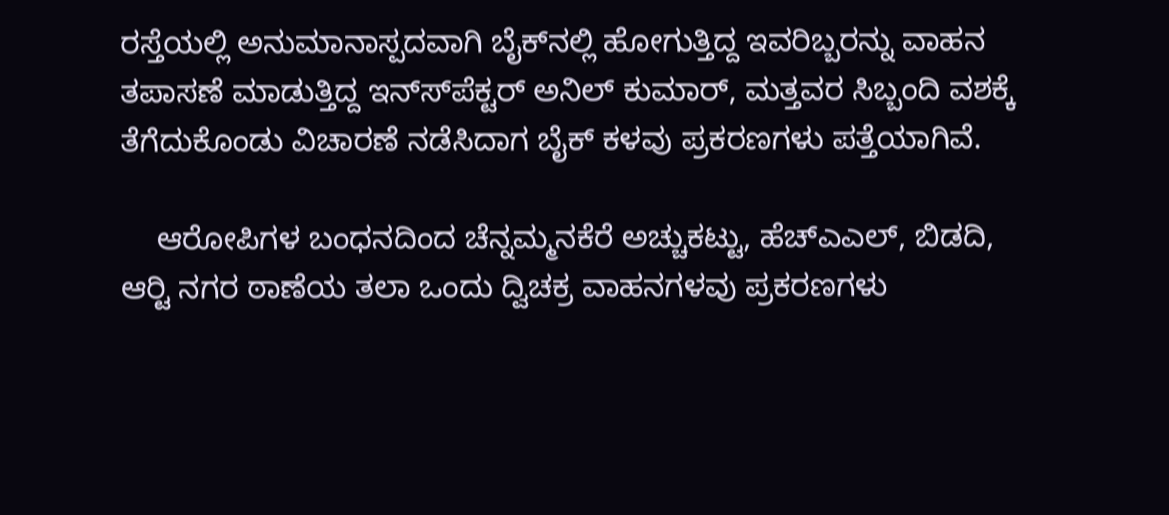ರಸ್ತೆಯಲ್ಲಿ ಅನುಮಾನಾಸ್ಪದವಾಗಿ ಬೈಕ್‍ನಲ್ಲಿ ಹೋಗುತ್ತಿದ್ದ ಇವರಿಬ್ಬರನ್ನು ವಾಹನ ತಪಾಸಣೆ ಮಾಡುತ್ತಿದ್ದ ಇನ್ಸ್‍ಪೆಕ್ಟರ್ ಅನಿಲ್ ಕುಮಾರ್, ಮತ್ತವರ ಸಿಬ್ಬಂದಿ ವಶಕ್ಕೆ ತೆಗೆದುಕೊಂಡು ವಿಚಾರಣೆ ನಡೆಸಿದಾಗ ಬೈಕ್ ಕಳವು ಪ್ರಕರಣಗಳು ಪತ್ತೆಯಾಗಿವೆ.

    ಆರೋಪಿಗಳ ಬಂಧನದಿಂದ ಚೆನ್ನಮ್ಮನಕೆರೆ ಅಚ್ಚುಕಟ್ಟು, ಹೆಚ್‍ಎಎಲ್, ಬಿಡದಿ, ಆರ್‍ಟಿ ನಗರ ಠಾಣೆಯ ತಲಾ ಒಂದು ದ್ವಿಚಕ್ರ ವಾಹನಗಳವು ಪ್ರಕರಣಗಳು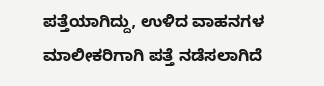ಪತ್ತೆಯಾಗಿದ್ದು, ಉಳಿದ ವಾಹನಗಳ ಮಾಲೀಕರಿಗಾಗಿ ಪತ್ತೆ ನಡೆಸಲಾಗಿದೆ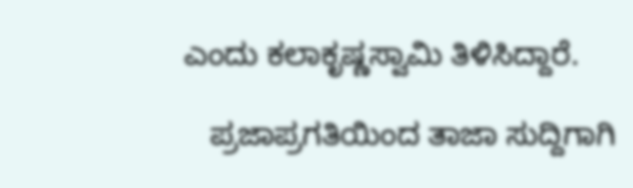ಎಂದು ಕಲಾಕೃಷ್ಣಸ್ವಾಮಿ ತಿಳಿಸಿದ್ದಾರೆ.

   ಪ್ರಜಾಪ್ರಗತಿಯಿಂದ ತಾಜಾ ಸುದ್ದಿಗಾಗಿ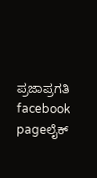ಪ್ರಜಾಪ್ರಗತಿ facebook pageಲೈಕ್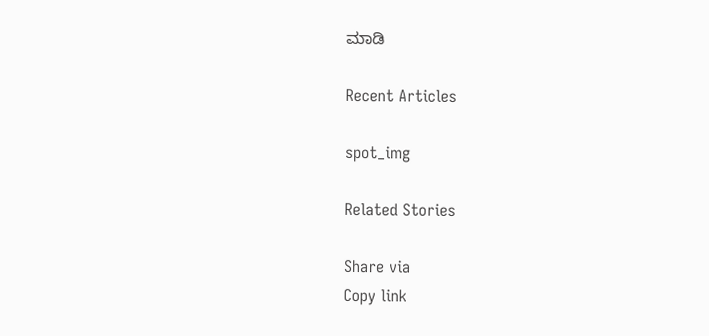ಮಾಡಿ

Recent Articles

spot_img

Related Stories

Share via
Copy link